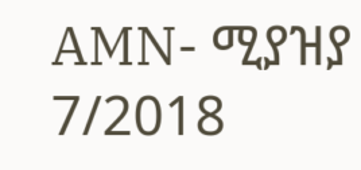AMN- ሚያዝያ 7/2018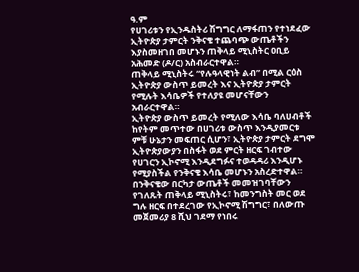ዓ.ም
የሀገሪቱን የኢንዱስትሪ ሽግግር ለማፋጠን የተነደፈው ኢትዮጵያ ታምርት ንቅናቄ ተጨባጭ ውጤቶችን እያስመዘገበ መሆኑን ጠቅላይ ሚኒስትር ዐቢይ አሕመድ (ዶ/ር) አስብራርተዋል።
ጠቅላይ ሚኒስትሩ “የሉዓላዊነት ልብ” በሚል ርዕስ ኢትዮጵያ ውስጥ ይመረት እና ኢትዮጵያ ታምርት የሚሉት እሳቤዎች የተለያዩ መሆናቸውን አብራርተዋል።
ኢትዮጵያ ውስጥ ይመረት የሚለው እሳቤ ባለሀብቶች ከየትም መጥተው በሀገሪቱ ውስጥ እንዲያመርቱ ምቹ ሁኔታን መፍጠር ሲሆን፣ ኢትዮጵያ ታምርት ደግሞ ኢትዮጵያውያን በስፋት ወደ ምርት ዘርፍ ገብተው የሀገርን ኢኮኖሚ እንዲደግፉና ተወዳዳሪ እንዲሆኑ የሚያስችል የንቅናቄ እሳቤ መሆኑን አስረድተዋል።
በንቅናቄው በርካታ ውጤቶች መመዝገባቸውን የገለጹት ጠቅላይ ሚኒስትሩ፣ ከመንግስት መር ወደ ግሉ ዘርፍ በተደረገው የኢኮኖሚ ሽግግር፣ በለውጡ መጀመሪያ 8 ሺህ ገደማ የነበሩ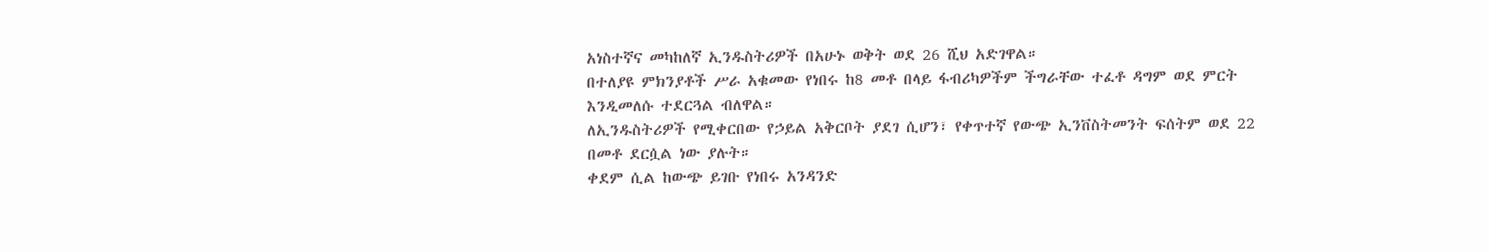አነስተኛና መካከለኛ ኢንዱስትሪዎች በአሁኑ ወቅት ወደ 26 ሺህ አድገዋል።
በተለያዩ ምክንያቶች ሥራ አቁመው የነበሩ ከ8 መቶ በላይ ፋብሪካዎችም ችግራቸው ተፈቶ ዳግም ወደ ምርት እንዲመለሱ ተደርጓል ብለዋል።
ለኢንዱስትሪዎች የሚቀርበው የኃይል አቅርቦት ያደገ ሲሆን፣ የቀጥተኛ የውጭ ኢንቨስትመንት ፍሰትም ወደ 22 በመቶ ደርሷል ነው ያሉት።
ቀደም ሲል ከውጭ ይገቡ የነበሩ አንዳንድ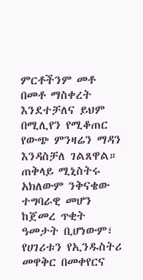ምርቶችንም መቶ በመቶ ማስቀረት እንደተቻለና ይህም በሚሊየን የሚቆጠር የውጭ ምንዛሬን ማዳን እንዳስቻለ ገልጸዋል።
ጠቅላይ ሚኒስትሩ አክለውም ንቅናቄው ተግባራዊ መሆን ከጀመረ ጥቂት ዓመታት ቢሆነውም፣ የሀገሪቱን የኢንዱስትሪ መዋቅር በመቀየርና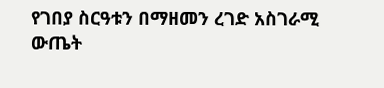የገበያ ስርዓቱን በማዘመን ረገድ አስገራሚ ውጤት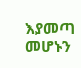እያመጣ መሆኑን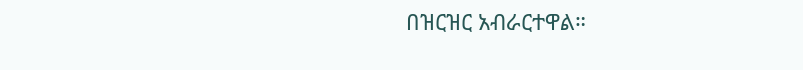በዝርዝር አብራርተዋል።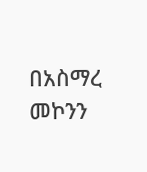በአስማረ መኮንን